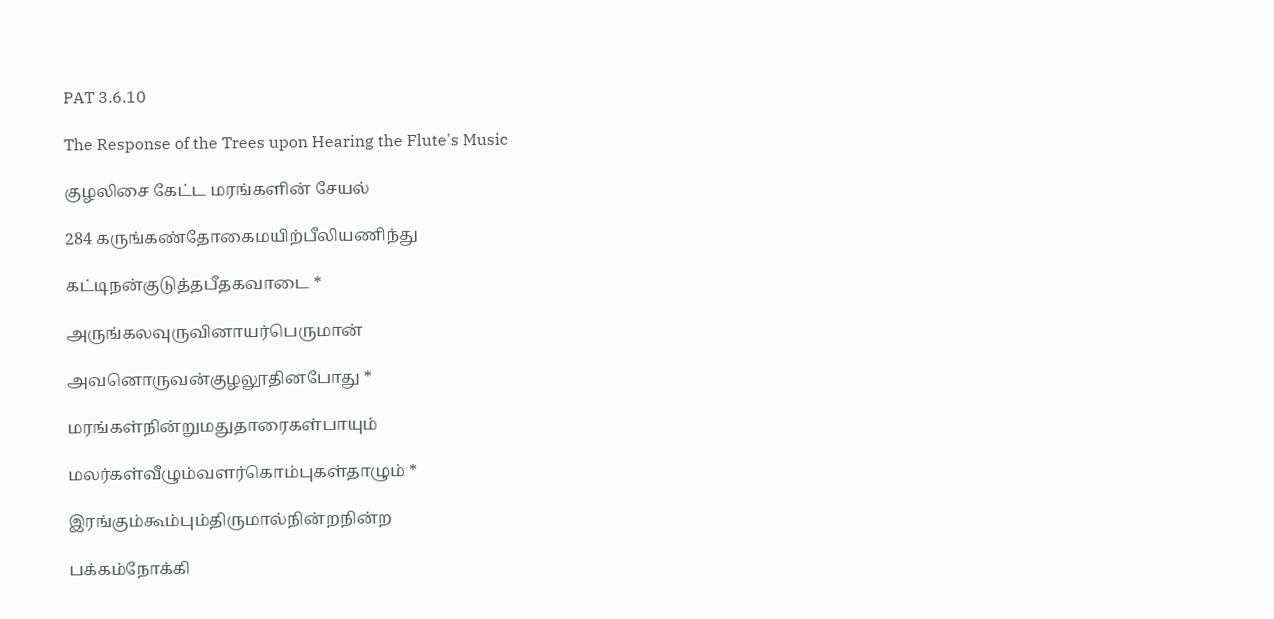PAT 3.6.10

The Response of the Trees upon Hearing the Flute's Music

குழலிசை கேட்ட மரங்களின் சேயல்

284 கருங்கண்தோகைமயிற்பீலியணிந்து

கட்டிநன்குடுத்தபீதகவாடை *

அருங்கலவுருவினாயர்பெருமான்

அவனொருவன்குழலூதினபோது *

மரங்கள்நின்றுமதுதாரைகள்பாயும்

மலர்கள்வீழும்வளர்கொம்புகள்தாழும் *

இரங்கும்கூம்பும்திருமால்நின்றநின்ற

பக்கம்நோக்கி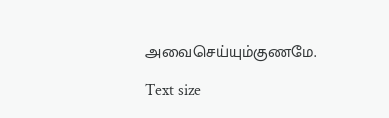அவைசெய்யும்குணமே.

Text size